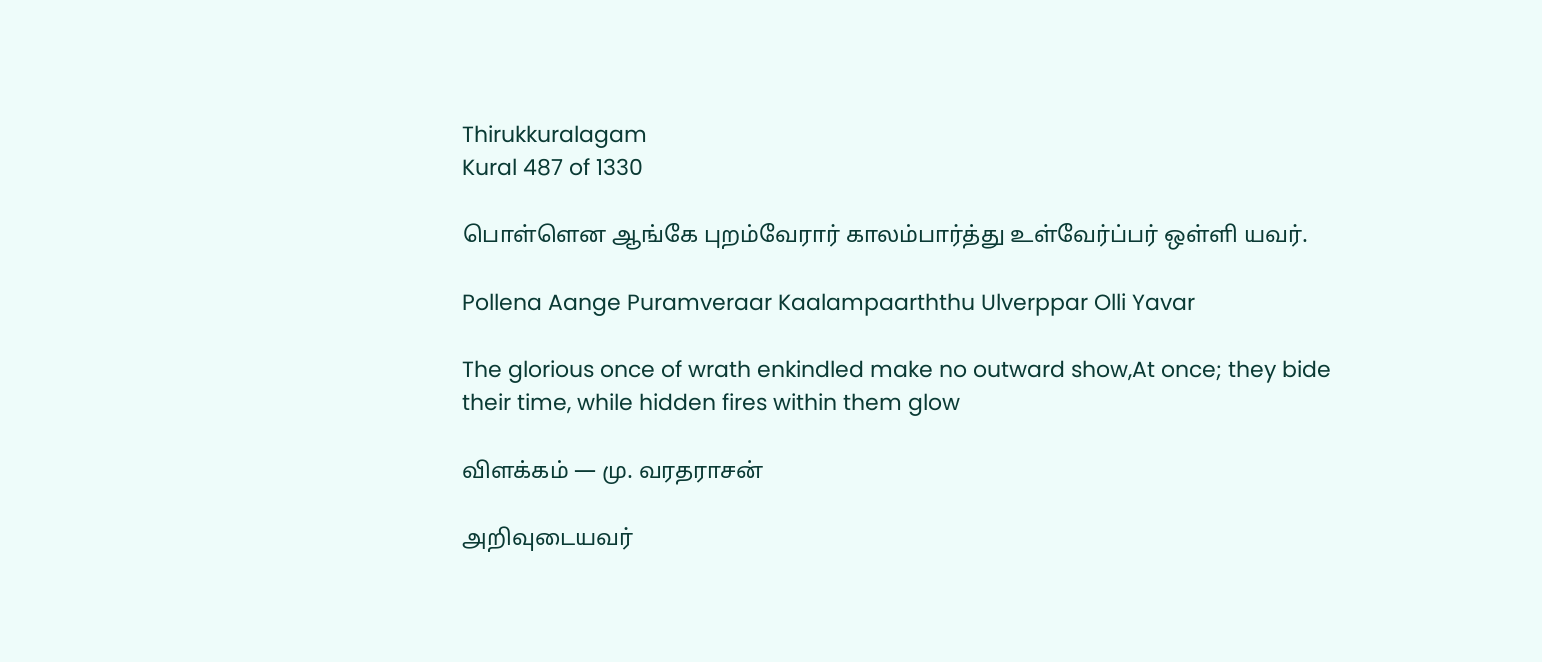Thirukkuralagam
Kural 487 of 1330

பொள்ளென ஆங்கே புறம்வேரார் காலம்பார்த்து உள்வேர்ப்பர் ஒள்ளி யவர்.

Pollena Aange Puramveraar Kaalampaarththu Ulverppar Olli Yavar

The glorious once of wrath enkindled make no outward show,At once; they bide their time, while hidden fires within them glow

விளக்கம் — மு. வரதராசன்

அறிவுடையவர்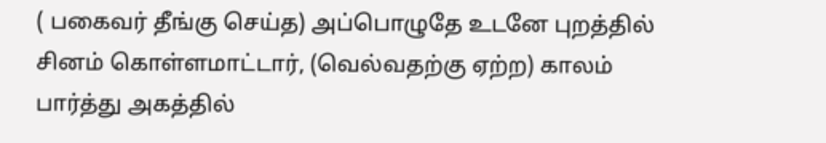( பகைவர் தீங்கு செய்த) அப்பொழுதே உடனே புறத்தில் சினம் கொள்ளமாட்டார், (வெல்வதற்கு ஏற்ற) காலம் பார்த்து அகத்தில்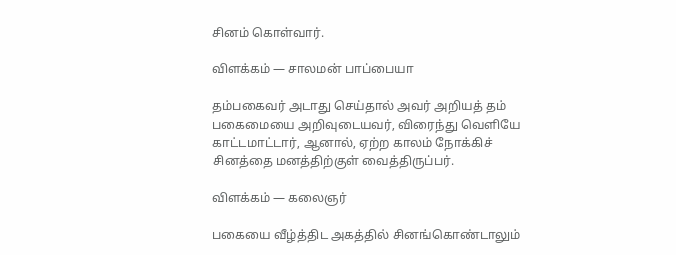சினம் கொள்வார்.

விளக்கம் — சாலமன் பாப்பையா

தம்பகைவர் அடாது செய்தால் அவர் அறியத் தம் பகைமையை அறிவுடையவர், விரைந்து வெளியே காட்டமாட்டார், ஆனால், ஏற்ற காலம் நோக்கிச் சினத்தை மனத்திற்குள் வைத்திருப்பர்.

விளக்கம் — கலைஞர்

பகையை வீழ்த்திட அகத்தில் சினங்கொண்டாலும்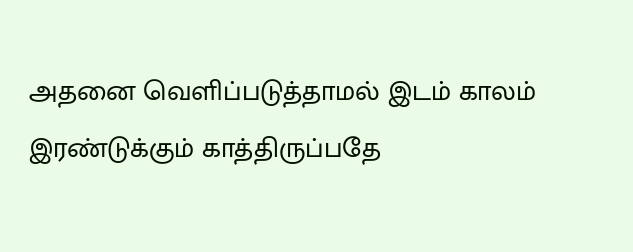அதனை வெளிப்படுத்தாமல் இடம் காலம் இரண்டுக்கும் காத்திருப்பதே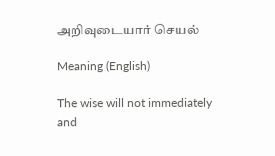அறிவுடையார் செயல்

Meaning (English)

The wise will not immediately and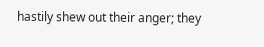hastily shew out their anger; they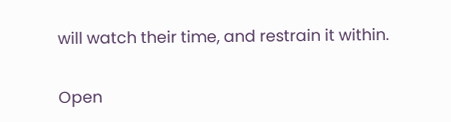will watch their time, and restrain it within.

Open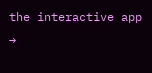the interactive app →